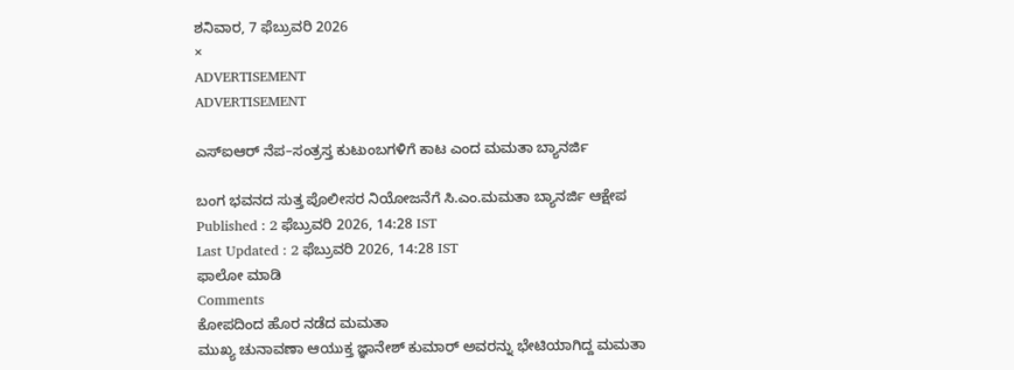ಶನಿವಾರ, 7 ಫೆಬ್ರುವರಿ 2026
×
ADVERTISEMENT
ADVERTISEMENT

ಎಸ್‌ಐಆರ್‌ ನೆಪ–ಸಂತ್ರಸ್ತ ಕುಟುಂಬಗಳಿಗೆ ಕಾಟ ಎಂದ ಮಮತಾ ಬ್ಯಾನರ್ಜಿ

ಬಂಗ ಭವನದ ಸುತ್ತ ಪೊಲೀಸರ ನಿಯೋಜನೆಗೆ ಸಿ.ಎಂ.ಮಮತಾ ಬ್ಯಾನರ್ಜಿ ಆಕ್ಷೇಪ
Published : 2 ಫೆಬ್ರುವರಿ 2026, 14:28 IST
Last Updated : 2 ಫೆಬ್ರುವರಿ 2026, 14:28 IST
ಫಾಲೋ ಮಾಡಿ
Comments
ಕೋಪದಿಂದ ಹೊರ ನಡೆದ ಮಮತಾ
ಮುಖ್ಯ ಚುನಾವಣಾ ಆಯುಕ್ತ ಜ್ಞಾನೇಶ್ ಕುಮಾರ್ ಅವರನ್ನು ಭೇಟಿಯಾಗಿದ್ದ ಮಮತಾ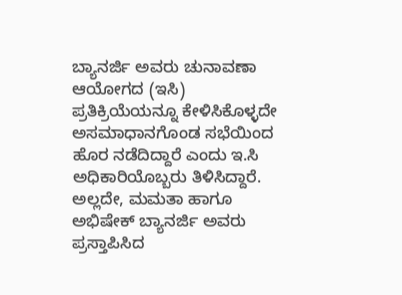ಬ್ಯಾನರ್ಜಿ ಅವರು ಚುನಾವಣಾ ಆಯೋಗದ (ಇಸಿ) ಪ್ರತಿಕ್ರಿಯೆಯನ್ನೂ ಕೇಳಿಸಿಕೊಳ್ಳದೇ ಅಸಮಾಧಾನಗೊಂಡ ಸಭೆಯಿಂದ ಹೊರ ನಡೆದಿದ್ದಾರೆ ಎಂದು ಇ.ಸಿ ಅಧಿಕಾರಿಯೊಬ್ಬರು ತಿಳಿಸಿದ್ದಾರೆ. ಅಲ್ಲದೇ, ಮಮತಾ ಹಾಗೂ ಅಭಿಷೇಕ್‌ ಬ್ಯಾನರ್ಜಿ ಅವರು ಪ್ರಸ್ತಾಪಿಸಿದ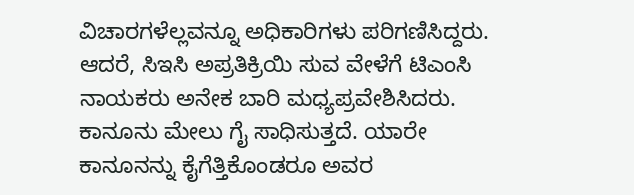ವಿಚಾರಗಳೆಲ್ಲವನ್ನೂ ಅಧಿಕಾರಿಗಳು ಪರಿಗಣಿಸಿದ್ದರು. ಆದರೆ, ಸಿಇಸಿ ಅಪ್ರತಿಕ್ರಿಯಿ ಸುವ ವೇಳೆಗೆ ಟಿಎಂಸಿ ನಾಯಕರು ಅನೇಕ ಬಾರಿ ಮಧ್ಯಪ್ರವೇಶಿಸಿದರು. ಕಾನೂನು ಮೇಲು ಗೈ ಸಾಧಿಸುತ್ತದೆ. ಯಾರೇ ಕಾನೂನನ್ನು ಕೈಗೆತ್ತಿಕೊಂಡರೂ ಅವರ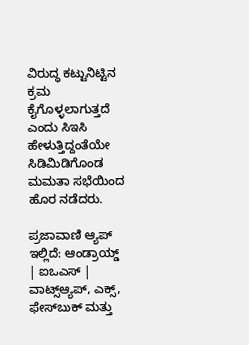ವಿರುದ್ಧ ಕಟ್ಟುನಿಟ್ಟಿನ ಕ್ರಮ ಕೈಗೊಳ್ಳಲಾಗುತ್ತದೆ ಎಂದು ಸಿಇಸಿ ಹೇಳುತ್ತಿದ್ದಂತೆಯೇ ಸಿಡಿಮಿಡಿಗೊಂಡ ಮಮತಾ ಸಭೆಯಿಂದ ಹೊರ ನಡೆದರು.

ಪ್ರಜಾವಾಣಿ ಆ್ಯಪ್ ಇಲ್ಲಿದೆ: ಆಂಡ್ರಾಯ್ಡ್ | ಐಒಎಸ್ | ವಾಟ್ಸ್ಆ್ಯಪ್, ಎಕ್ಸ್, ಫೇಸ್‌ಬುಕ್ ಮತ್ತು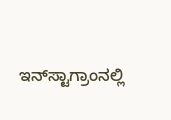ಇನ್‌ಸ್ಟಾಗ್ರಾಂನಲ್ಲಿ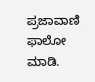ಪ್ರಜಾವಾಣಿ ಫಾಲೋ ಮಾಡಿ.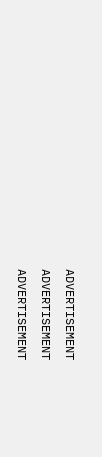ADVERTISEMENT
ADVERTISEMENT
ADVERTISEMENT